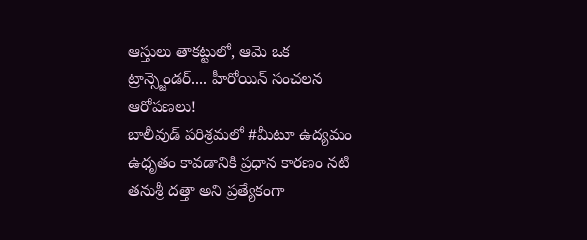ఆస్తులు తాకట్టులో, ఆమె ఒక ట్రాన్స్జెండర్.... హీరోయిన్ సంచలన ఆరోపణలు!
బాలీవుడ్ పరిశ్రమలో #మీటూ ఉద్యమం ఉధృతం కావడానికి ప్రధాన కారణం నటి తనుశ్రీ దత్తా అని ప్రత్యేకంగా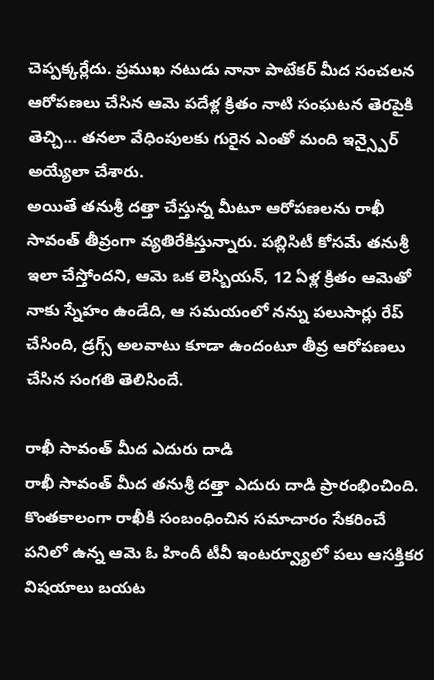చెప్పక్కర్లేదు. ప్రముఖ నటుడు నానా పాటేకర్ మీద సంచలన ఆరోపణలు చేసిన ఆమె పదేళ్ల క్రితం నాటి సంఘటన తెరపైకి తెచ్చి... తనలా వేధింపులకు గురైన ఎంతో మంది ఇన్స్పైర్ అయ్యేలా చేశారు.
అయితే తనుశ్రీ దత్తా చేస్తున్న మీటూ ఆరోపణలను రాఖీ సావంత్ తీవ్రంగా వ్యతిరేకిస్తున్నారు. పబ్లిసిటీ కోసమే తనుశ్రీ ఇలా చేస్తోందని, ఆమె ఒక లెస్బియన్, 12 ఏళ్ల క్రితం ఆమెతో నాకు స్నేహం ఉండేది, ఆ సమయంలో నన్ను పలుసార్లు రేప్ చేసింది, డ్రగ్స్ అలవాటు కూడా ఉందంటూ తీవ్ర ఆరోపణలు చేసిన సంగతి తెలిసిందే.

రాఖీ సావంత్ మీద ఎదురు దాడి
రాఖీ సావంత్ మీద తనుశ్రీ దత్తా ఎదురు దాడి ప్రారంభించింది. కొంతకాలంగా రాఖీకి సంబంధించిన సమాచారం సేకరించే పనిలో ఉన్న ఆమె ఓ హిందీ టీవీ ఇంటర్వ్యూలో పలు ఆసక్తికర విషయాలు బయట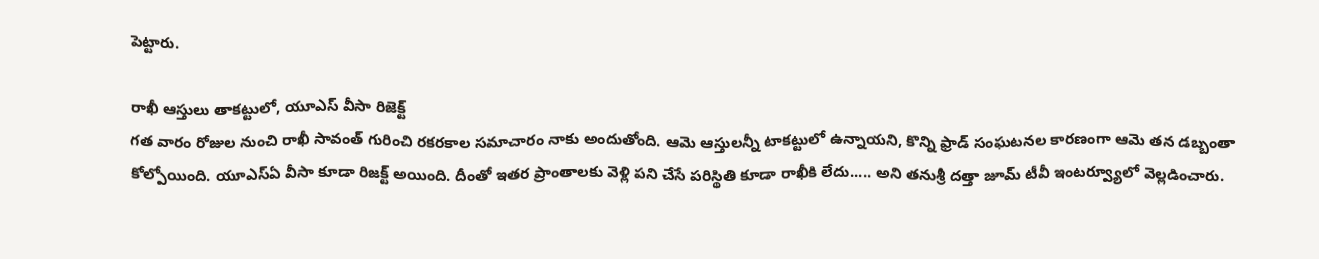పెట్టారు.

రాఖీ ఆస్తులు తాకట్టులో, యూఎస్ వీసా రిజెక్ట్
గత వారం రోజుల నుంచి రాఖీ సావంత్ గురించి రకరకాల సమాచారం నాకు అందుతోంది. ఆమె ఆస్తులన్నీ టాకట్టులో ఉన్నాయని, కొన్ని ఫ్రాడ్ సంఘటనల కారణంగా ఆమె తన డబ్బంతా కోల్పోయింది. యూఎస్ఏ వీసా కూడా రిజక్ట్ అయింది. దీంతో ఇతర ప్రాంతాలకు వెళ్లి పని చేసే పరిస్థితి కూడా రాఖీకి లేదు..... అని తనుశ్రీ దత్తా జూమ్ టీవీ ఇంటర్వ్యూలో వెల్లడించారు.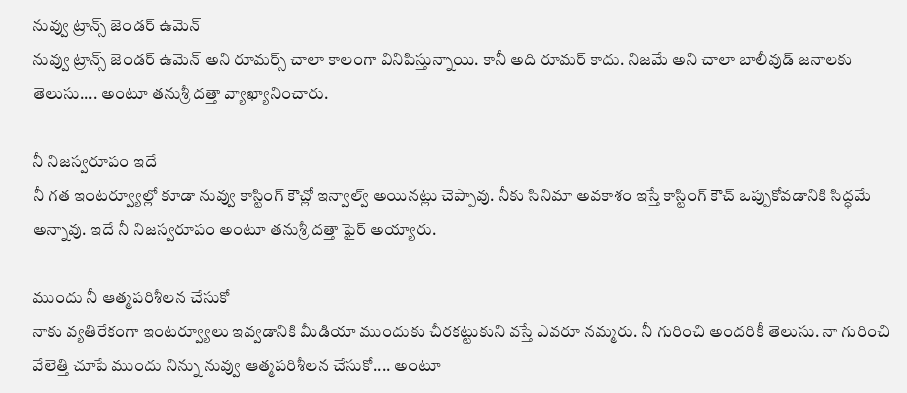నువ్వు ట్రాన్స్ జెండర్ ఉమెన్
నువ్వు ట్రాన్స్ జెండర్ ఉమెన్ అని రూమర్స్ చాలా కాలంగా వినిపిస్తున్నాయి. కానీ అది రూమర్ కాదు. నిజమే అని చాలా బాలీవుడ్ జనాలకు తెలుసు.... అంటూ తనుశ్రీ దత్తా వ్యాఖ్యానించారు.

నీ నిజస్వరూపం ఇదే
నీ గత ఇంటర్వ్యూల్లో కూడా నువ్వు కాస్టింగ్ కౌచ్లో ఇన్వాల్వ్ అయినట్లు చెప్పావు. నీకు సినిమా అవకాశం ఇస్తే కాస్టింగ్ కౌచ్ ఒప్పుకోవడానికి సిద్ధమే అన్నావు. ఇదే నీ నిజస్వరూపం అంటూ తనుశ్రీ దత్తా ఫైర్ అయ్యారు.

ముందు నీ ఆత్మపరిశీలన చేసుకో
నాకు వ్యతిరేకంగా ఇంటర్వ్యూలు ఇవ్వడానికి మీడియా ముందుకు చీరకట్టుకుని వస్తే ఎవరూ నమ్మరు. నీ గురించి అందరికీ తెలుసు. నా గురించి వేలెత్తి చూపే ముందు నిన్ను నువ్వు ఆత్మపరిశీలన చేసుకో.... అంటూ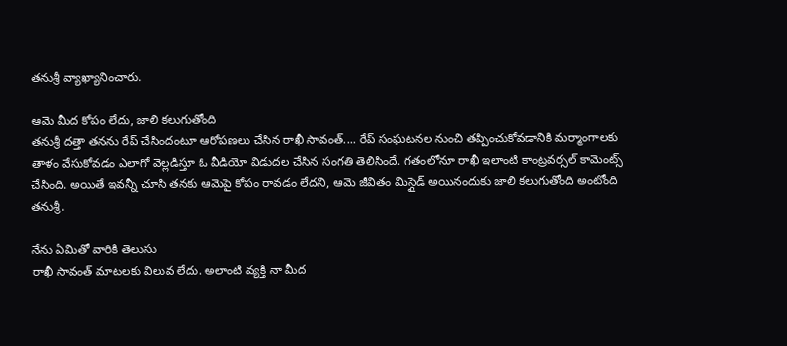తనుశ్రీ వ్యాఖ్యానించారు.

ఆమె మీద కోపం లేదు, జాలి కలుగుతోంది
తనుశ్రీ దత్తా తనను రేప్ చేసిందంటూ ఆరోపణలు చేసిన రాఖీ సావంత్.... రేప్ సంఘటనల నుంచి తప్పించుకోవడానికి మర్మాంగాలకు తాళం వేసుకోవడం ఎలాగో వెల్లడిస్తూ ఓ వీడియో విడుదల చేసిన సంగతి తెలిసిందే. గతంలోనూ రాఖీ ఇలాంటి కాంట్రవర్సల్ కామెంట్స్ చేసింది. అయితే ఇవన్నీ చూసి తనకు ఆమెపై కోపం రావడం లేదని, ఆమె జీవితం మిస్గైడ్ అయినందుకు జాలి కలుగుతోంది అంటోంది తనుశ్రీ.

నేను ఏమితో వారికి తెలుసు
రాఖీ సావంత్ మాటలకు విలువ లేదు. అలాంటి వ్యక్తి నా మీద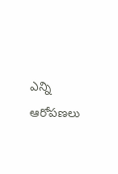ఎన్ని ఆరోపణలు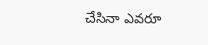చేసినా ఎవరూ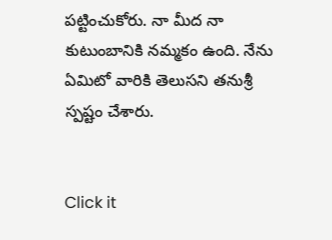పట్టించుకోరు. నా మీద నా కుటుంబానికి నమ్మకం ఉంది. నేను ఏమిటో వారికి తెలుసని తనుశ్రీ స్పష్టం చేశారు.


Click it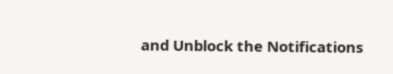and Unblock the Notifications